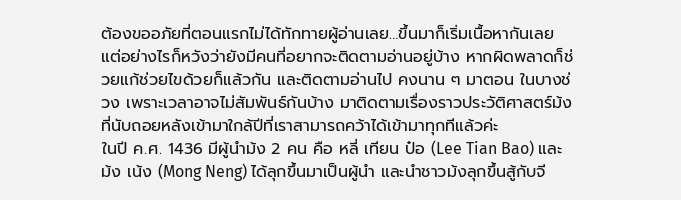ต้องขออภัยที่ตอนแรกไม่ได้ทักทายผู้อ่านเลย…ขึ้นมาก็เริ่มเนื้อหากันเลย แต่อย่างไรก็หวังว่ายังมีคนที่อยากจะติดตามอ่านอยู่บ้าง หากผิดพลาดก็ช่วยแก้ช่วยไขด้วยก็แล้วกัน และติดตามอ่านไป คงนาน ๆ มาตอน ในบางช่วง เพราะเวลาอาจไม่สัมพันธ์กันบ้าง มาติดตามเรื่องราวประวัติศาสตร์ม้งที่นับถอยหลังเข้ามาใกล้ปีที่เราสามารถคว้าได้เข้ามาทุกทีแล้วค่ะ
ในปี ค.ศ. 1436 มีผู้นำม้ง 2 คน คือ หลี่ เทียน ป๋อ (Lee Tian Bao) และ ม้ง เน้ง (Mong Neng) ได้ลุกขึ้นมาเป็นผู้นำ และนำชาวม้งลุกขึ้นสู้กับจี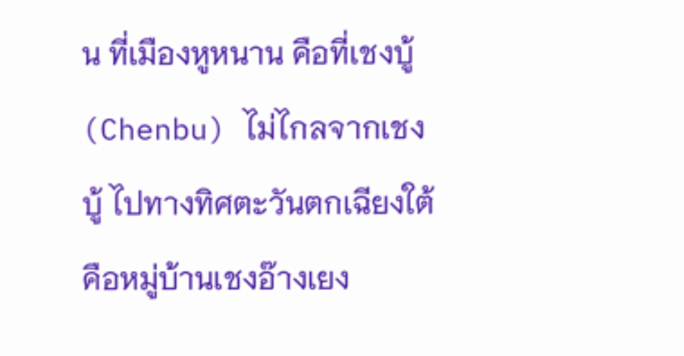น ที่เมืองหูหนาน คือที่เชงบู้ (Chenbu) ไม่ไกลจากเชงบู้ ไปทางทิศตะวันตกเฉียงใต้ คือหมู่บ้านเชงอ๊างเยง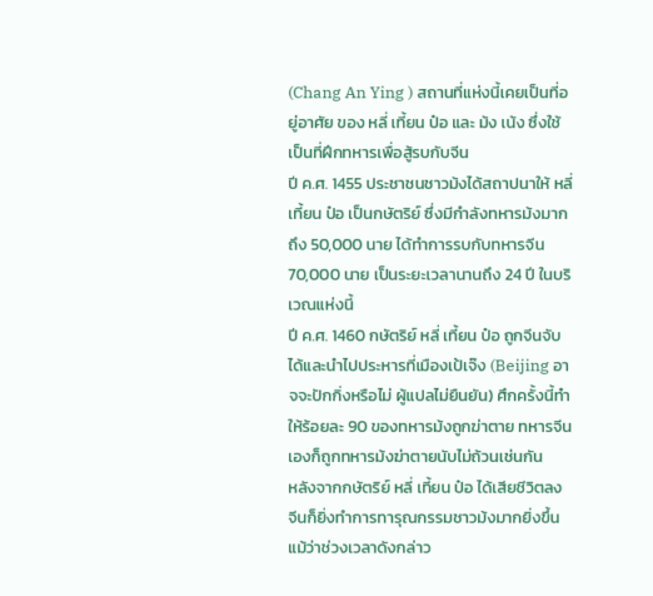(Chang An Ying ) สถานที่แห่งนี้เคยเป็นที่อยู่อาศัย ของ หลี่ เที้ยน ป๋อ และ ม้ง เน้ง ซึ่งใช้เป็นที่ฝึกทหารเพื่อสู้รบกับจีน
ปี ค.ศ. 1455 ประชาชนชาวม้งได้สถาปนาให้ หลี่ เที้ยน ป๋อ เป็นกษัตริย์ ซึ่งมีกำลังทหารม้งมากถึง 50,000 นาย ได้ทำการรบกับทหารจีน 70,000 นาย เป็นระยะเวลานานถึง 24 ปี ในบริเวณแห่งนี้
ปี ค.ศ. 1460 กษัตริย์ หลี่ เที้ยน ป๋อ ถูกจีนจับได้และนำไปประหารที่เมืองเป้เจ๊ง (Beijing อาจจะปักกิ่งหรือไม่ ผู้แปลไม่ยืนยัน) ศึกครั้งนี้ทำให้ร้อยละ 90 ของทหารม้งถูกฆ่าตาย ทหารจีนเองก็ถูกทหารม้งฆ่าตายนับไม่ถ้วนเช่นกัน
หลังจากกษัตริย์ หลี่ เที้ยน ป๋อ ได้เสียชีวิตลง จีนก็ยิ่งทำการทารุณกรรมชาวม้งมากยิ่งขึ้น แม้ว่าช่วงเวลาดังกล่าว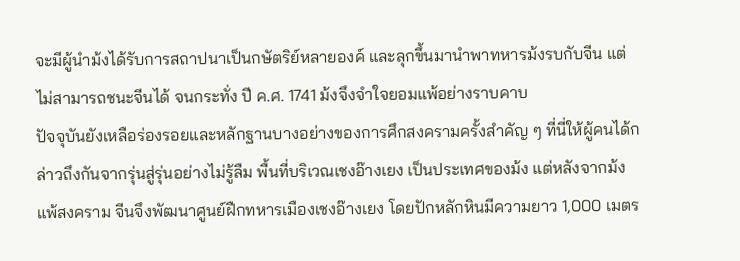จะมีผู้นำม้งได้รับการสถาปนาเป็นกษัตริย์หลายองค์ และลุกขึ้นมานำพาทหารม้งรบกับจีน แต่ไม่สามารถชนะจีนได้ จนกระทั่ง ปี ค.ศ. 1741 ม้งจึงจำใจยอมแพ้อย่างราบคาบ
ปัจจุบันยังเหลือร่องรอยและหลักฐานบางอย่างของการศึกสงครามครั้งสำคัญ ๆ ที่นี่ให้ผู้คนได้กล่าวถึงกันจากรุ่นสู่รุ่นอย่างไม่รู้ลืม พื้นที่บริเวณเชงอ๊างเยง เป็นประเทศของม้ง แต่หลังจากม้งแพ้สงคราม จีนจึงพัฒนาศูนย์ฝืกทหารเมืองเชงอ๊างเยง โดยปักหลักหินมีความยาว 1,000 เมตร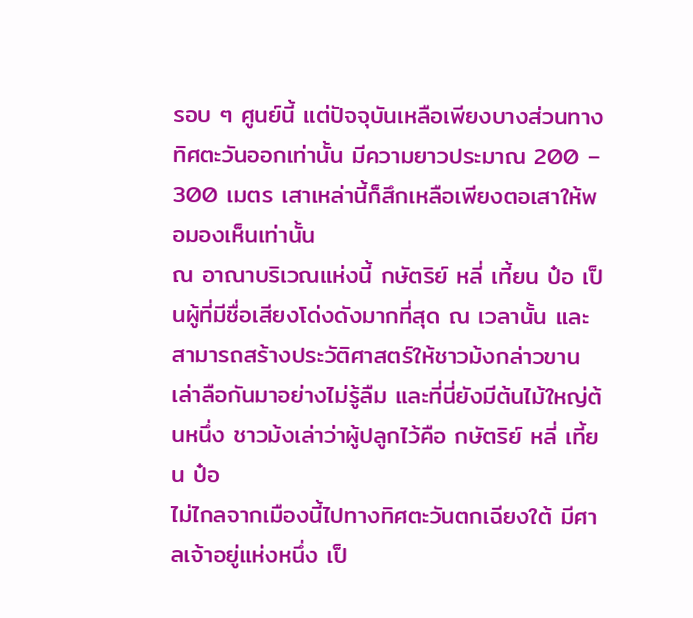รอบ ๆ ศูนย์นี้ แต่ปัจจุบันเหลือเพียงบางส่วนทางทิศตะวันออกเท่านั้น มีความยาวประมาณ 200 – 300 เมตร เสาเหล่านี้ก็สึกเหลือเพียงตอเสาให้พอมองเห็นเท่านั้น
ณ อาณาบริเวณแห่งนี้ กษัตริย์ หลี่ เที้ยน ป๋อ เป็นผู้ที่มีชื่อเสียงโด่งดังมากที่สุด ณ เวลานั้น และสามารถสร้างประวัติศาสตร์ให้ชาวม้งกล่าวขานเล่าลือกันมาอย่างไม่รู้ลืม และที่นี่ยังมีต้นไม้ใหญ่ต้นหนึ่ง ชาวม้งเล่าว่าผู้ปลูกไว้คือ กษัตริย์ หลี่ เที้ยน ป๋อ
ไม่ไกลจากเมืองนี้ไปทางทิศตะวันตกเฉียงใต้ มีศาลเจ้าอยู่แห่งหนึ่ง เป็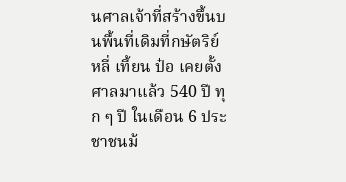นศาลเจ้าที่สร้างขึ้นบนพื้นที่เดิมที่กษัตริย์ หลี่ เที้ยน ป๋อ เคยตั้งศาลมาแล้ว 540 ปี ทุก ๆ ปี ในเดือน 6 ประชาชนม้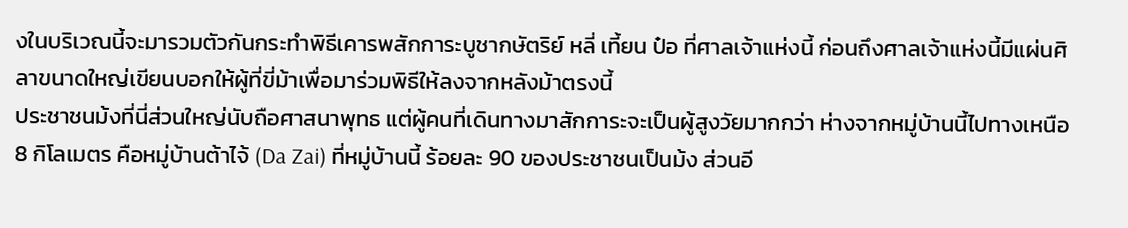งในบริเวณนี้จะมารวมตัวกันกระทำพิธีเคารพสักการะบูชากษัตริย์ หลี่ เที้ยน ป๋อ ที่ศาลเจ้าแห่งนี้ ก่อนถึงศาลเจ้าแห่งนี้มีแผ่นศิลาขนาดใหญ่เขียนบอกให้ผู้ที่ขี่ม้าเพื่อมาร่วมพิธีให้ลงจากหลังม้าตรงนี้
ประชาชนม้งที่นี่ส่วนใหญ่นับถือศาสนาพุทธ แต่ผู้คนที่เดินทางมาสักการะจะเป็นผู้สูงวัยมากกว่า ห่างจากหมู่บ้านนี้ไปทางเหนือ 8 กิโลเมตร คือหมู่บ้านต้าไจ้ (Da Zai) ที่หมู่บ้านนี้ ร้อยละ 90 ของประชาชนเป็นม้ง ส่วนอี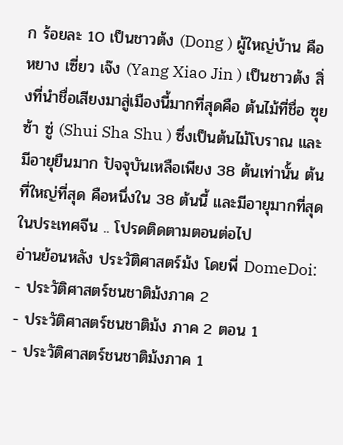ก ร้อยละ 10 เป็นชาวต้ง (Dong ) ผู้ใหญ่บ้าน คือ หยาง เซี่ยว เจ๊ง (Yang Xiao Jin ) เป็นชาวต้ง สิ่งที่นำชื่อเสียงมาสู่เมืองนี้มากที่สุดคือ ต้นไม้ที่ชื่อ ซุย ซ้า ซู่ (Shui Sha Shu ) ซึ่งเป็นต้นไม้โบราณ และมีอายุยืนมาก ปัจจุบันเหลือเพียง 38 ต้นเท่านั้น ต้นที่ใหญ่ที่สุด คือหนึ่งใน 38 ต้นนี้ และมีอายุมากที่สุดในประเทศจีน .. โปรดติดตามตอนต่อไป
อ่านย้อนหลัง ประวัติศาสตร์ม้ง โดยพี่ DomeDoi:
- ประวัติศาสตร์ชนชาติม้งภาค 2
- ประวัติศาสตร์ชนชาติม้ง ภาค 2 ตอน 1
- ประวัติศาสตร์ชนชาติม้งภาค 1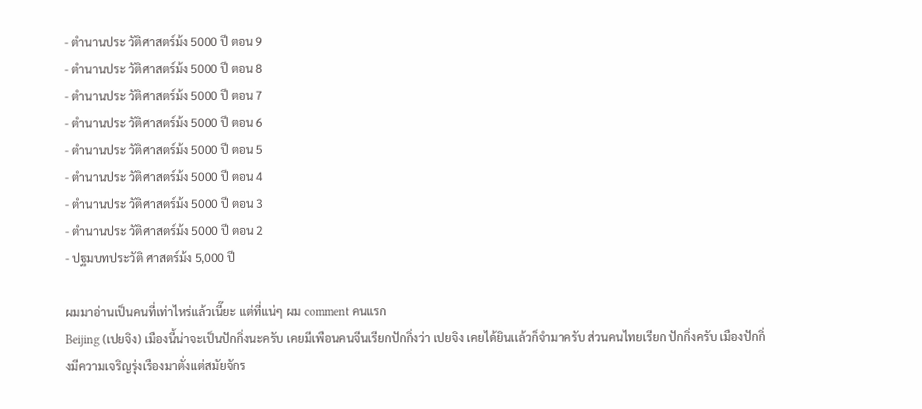- ตำนานประ วัติศาสตร์ม้ง 5000 ปี ตอน 9
- ตำนานประ วัติศาสตร์ม้ง 5000 ปี ตอน 8
- ตำนานประ วัติศาสตร์ม้ง 5000 ปี ตอน 7
- ตำนานประ วัติศาสตร์ม้ง 5000 ปี ตอน 6
- ตำนานประ วัติศาสตร์ม้ง 5000 ปี ตอน 5
- ตำนานประ วัติศาสตร์ม้ง 5000 ปี ตอน 4
- ตำนานประ วัติศาสตร์ม้ง 5000 ปี ตอน 3
- ตำนานประ วัติศาสตร์ม้ง 5000 ปี ตอน 2
- ปฐมบทประวัติ ศาสตร์ม้ง 5,000 ปี

ผมมาอ่านเป็นคนที่เท่าไหร่แล้วเนี๊ยะ แต่ที่แน่ๆ ผม comment คนแรก
Beijing (เปยจิง) เมืองนี้น่าจะเป็นปักกิ่งนะครับ เคยมีเพือนคนจีนเรียกปักกิ่งว่า เปยจิง เคยได้ยินเเล้วก็จำมาครับ ส่วนคนไทยเรียก ปักกิ่งครับ เมืองปักกิ่งมีความเจริญรุ่งเรืองมาตั่งเเต่สมัยจักร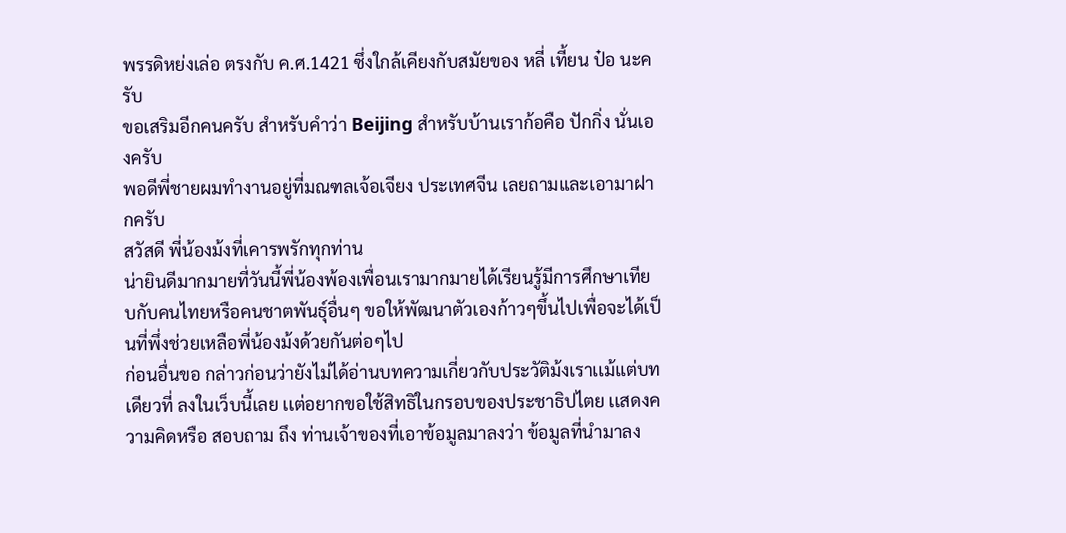พรรดิหย่งเล่อ ตรงกับ ค.ศ.1421 ซึ่งใกล้เคียงกับสมัยของ หลี่ เที้ยน ป๋อ นะครับ
ขอเสริมอีกคนครับ สำหรับคำว่า Beijing สำหรับบ้านเราก้อคือ ปักกิ่ง นั่นเองครับ
พอดีพี่ชายผมทำงานอยู่ที่มณฑลเจ้อเจียง ประเทศจีน เลยถามและเอามาฝากครับ
สวัสดี พี่น้องม้งที่เคารพรักทุกท่าน
น่ายินดีมากมายที่วันนี้พี่น้องพ้องเพื่อนเรามากมายได้เรียนรู้มีการศึกษาเทียบกับคนไทยหรือคนชาตพันธุ์อื่นๆ ขอให้พัฒนาตัวเองก้าวๆขึ้นไปเพื่อจะได้เป็นที่พึ่งช่วยเหลือพี่น้องม้งด้วยกันต่อๆไป
ก่อนอื่นขอ กล่าวก่อนว่ายังไม่ได้อ่านบทความเกี่ยวกับประวัติม้งเราเเม้เเต่บทเดียวที่ ลงในเว็บนี้เลย เเต่อยากขอใช้สิทธิในกรอบของประชาธิปไตย เเสดงความคิดหรือ สอบถาม ถึง ท่านเจ้าของที่เอาข้อมูลมาลงว่า ข้อมูลที่นำมาลง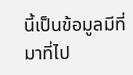นี้เป็นข้อมูลมีที่มาที่ไป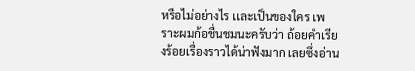หรือไม่อย่างไร เเละเป็นของใคร เพราะผมก้อชื่นชมนะครับว่า ถ้อยคำเรียงร้อยเรื่องราวได้น่าฟังมาก เลยซึ่งอ่าน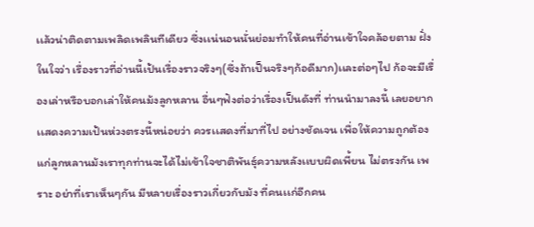เเล้วน่าติดตามเพลิดเพลินทีเดียว ซึ่งเเน่นอนนั่นย่อมทำให้คนที่อ่านเข้าใจคล้อยตาม ฝั่งในใจว่า เรื่องราวที่อ่านนี้เป้นเรื่องราวจริงๆ(ซึ่งถ้าเป็นจริงๆก้อดีมาก)เเละต่อๆไป ก้อจะมีเรื่องเล่าหรือบอกเล่าให้คนม้งลูกหลาน อื่นๆฟังต่อว่าเรื่องเป็นดังที่ ท่านนำมาลงนี้ เลยอยากเเสดงความเป้นห่วงตรงนี้หน่อยว่า ควรเเสดงที่มาที่ไป อย่างชัดเจน เพื่อให้ความถูกต้องแก่ลูกหลานม้งเราทุกท่านจะได้ไม่เข้าใจชาติพันธุ์ความหลังเเบบผิดเพี้ยน ไม่ตรงกัน เพราะ อย่าที่เราเห็นๆกัน มีหลายเรื่องราวเกี่ยวกับม้ง ที่คนเเก่อีกคน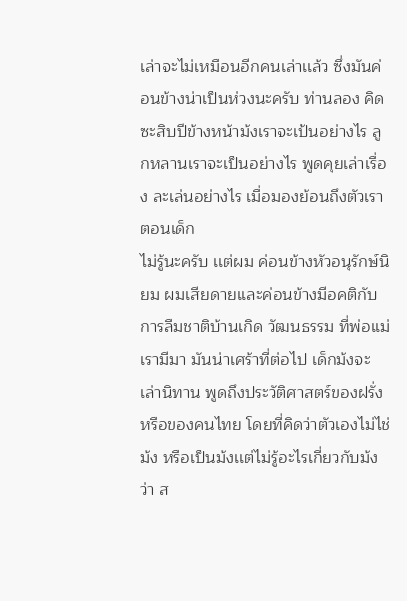เล่าจะไม่เหมือนอีกคนเล่าเเล้ว ซึ่งมันค่อนข้างน่าเป็นห่วงนะครับ ท่านลอง คิดซะสิบปีข้างหน้าม้งเราจะเป้นอย่างไร ลูกหลานเราจะเป็นอย่างไร พูดคุยเล่าเรื่อง ละเล่นอย่างไร เมื่อมองย้อนถึงตัวเราตอนเด็ก
ไม่รู้นะครับ เเต่ผม ค่อนข้างหัวอนุรักษ์นิยม ผมเสียดายเเละค่อนข้างมีอคติกับการลืมชาติบ้านเกิด วัฒนธรรม ที่พ่อเเม่เรามีมา มันน่าเศร้าที่ต่อไป เด็กม้งจะเล่านิทาน พูดถึงประวัติศาสตร์ของฝรั่งหรือของคนไทย โดยที่คิดว่าตัวเองไม่ไช่ม้ง หรือเป็นม้งเเต่ไม่รู้อะไรเกี่ยวกับม้งว่า ส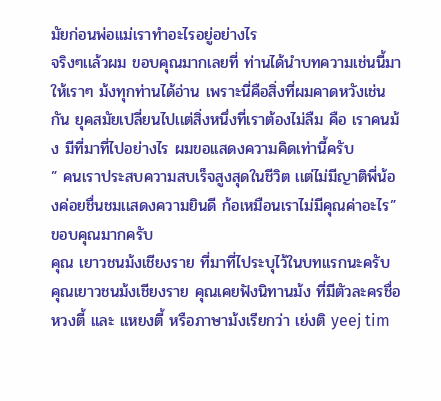มัยก่อนพ่อเเม่เราทำอะไรอยู่อย่างไร
จริงๆเเล้วผม ขอบคุณมากเลยที่ ท่านได้นำบทความเช่นนี้มาให้เราๆ ม้งทุกท่านได้อ่าน เพราะนี่คือสิ่งที่ผมคาดหวังเช่นกัน ยุคสมัยเปลี่ยนไปเเต่สิ่งหนึ่งที่เราต้องไม่ลืม คือ เราคนม้ง มีที่มาที่ไปอย่างไร ผมขอเเสดงความคิดเท่านี้ครับ
” คนเราประสบความสบเร็จสูงสุดในชีวิต เเต่ไม่มีญาติพี่น้องค่อยชื่นชมเเสดงความยินดี ก้อเหมือนเราไม่มีคุณค่าอะไร”
ขอบคุณมากครับ
คุณ เยาวชนม้งเชียงราย ที่มาที่ไประบุไว้ในบทแรกนะครับ
คุณเยาวชนม้งเชียงราย คุณเคยฟังนิทานม้ง ที่มีตัวละครชื่อหวงตี้ และ แหยงตี้ หรือภาษาม้งเรียกว่า เย่งติ yeej tim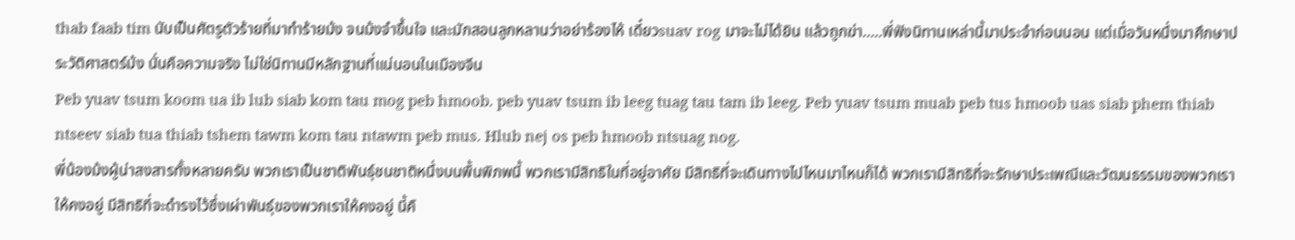thab faab tim นับเป็นศัตรูตัวร้ายที่มาทำร้ายม้ง จนม้งจำขึ้นใจ และมักสอนลูกหลานว่าอย่าร้องไห้ เดี๋ยวsuav rog มาจะไม่ได้ยิน แล้วถูกฆ่า…..พี่ฟังนิทานเหล่านี้มาประจำก่อนนอน แต่เมื่อวันหนึ่งมาศึกษาประวัติศาสตร์ม้ง นั่นคือความจริง ไม่ใช่นิทานมีหลักฐานที่แน่นอนในเมืองจีน
Peb yuav tsum koom ua ib lub siab kom tau mog peb hmoob. peb yuav tsum ib leeg tuag tau tam ib leeg. Peb yuav tsum muab peb tus hmoob uas siab phem thiab ntseev siab tua thiab tshem tawm kom tau ntawm peb mus. Hlub nej os peb hmoob ntsuag nog.
พี่น้องม้งผู้น่าสงสารทั้งหลายครับ พวกเราเป็นชาติพันธุ์ชนชาติหนึ่งบนพื้นพิภพนี้ พวกเรามีสิทธิในที่อยู่อาศัย มีสิทธิที่จะเดินทางไปไหนมาไหนก็ได้ พวกเรามีสิทธิที่จะรักษาประเพณีและวัฒนธรรมของพวกเราให้คงอยู่ มีสิทธิที่จะดำรงไว้ซึ่งเผ่าพันธุ์ของพวกเราให้คงอยู่ นี้คื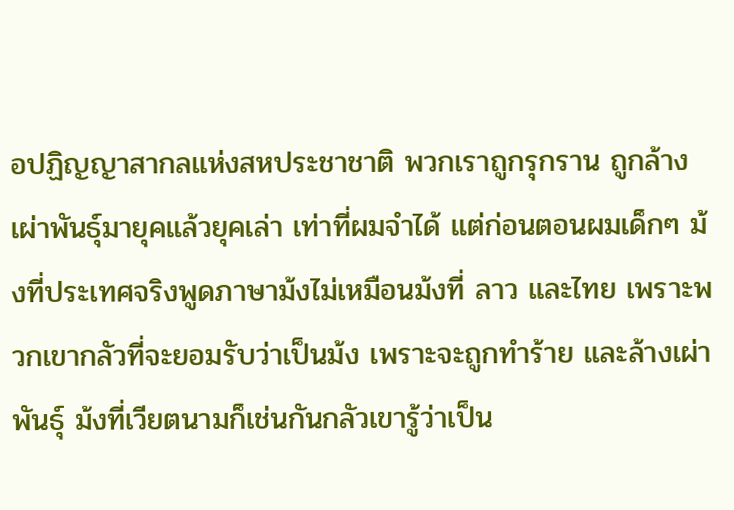อปฏิญญาสากลแห่งสหประชาชาติ พวกเราถูกรุกราน ถูกล้างเผ่าพันธุ์มายุคแล้วยุคเล่า เท่าที่ผมจำได้ แต่ก่อนตอนผมเด็กๆ ม้งที่ประเทศจริงพูดภาษาม้งไม่เหมือนม้งที่ ลาว และไทย เพราะพวกเขากลัวที่จะยอมรับว่าเป็นม้ง เพราะจะถูกทำร้าย และล้างเผ่าพันธุ์ ม้งที่เวียตนามก็เช่นกันกลัวเขารู้ว่าเป็น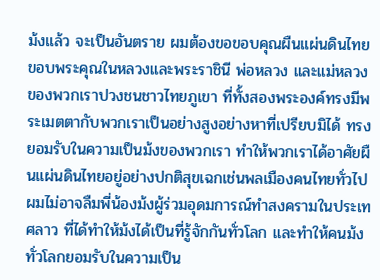ม้งแล้ว จะเป็นอันตราย ผมต้องขอขอบคุณผืนแผ่นดินไทย ขอบพระคุณในหลวงและพระราชินี พ่อหลวง และแม่หลวงของพวกเราปวงชนชาวไทยภูเขา ที่ทั้งสองพระองค์ทรงมีพระเมตตากับพวกเราเป็นอย่างสูงอย่างหาที่เปรียบมิได้ ทรงยอมรับในความเป็นม้งของพวกเรา ทำให้พวกเราได้อาศัยผืนแผ่นดินไทยอยู่อย่างปกติสุขเฉกเช่นพลเมืองคนไทยทั่วไป ผมไม่อาจลืมพี่น้องม้งผู้ร่วมอุดมการณ์ทำสงครามในประเทศลาว ที่ได้ทำให้ม้งได้เป็นที่รู้จักกันทั่วโลก และทำให้คนม้งทั่วโลกยอมรับในความเป็น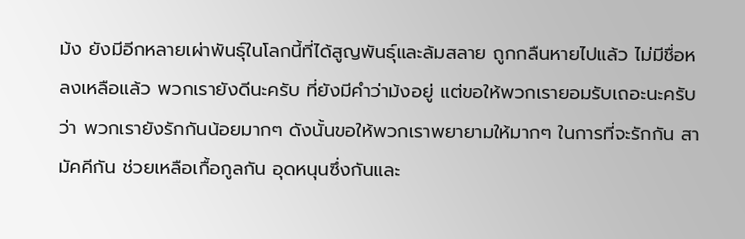ม้ง ยังมีอีกหลายเผ่าพันธุ์ในโลกนี้ที่ได้สูญพันธุ์และล้มสลาย ถูกกลืนหายไปแล้ว ไม่มีชื่อหลงเหลือแล้ว พวกเรายังดีนะครับ ที่ยังมีคำว่าม้งอยู่ แต่ขอให้พวกเรายอมรับเถอะนะครับว่า พวกเรายังรักกันน้อยมากๆ ดังนั้นขอให้พวกเราพยายามให้มากๆ ในการที่จะรักกัน สามัคคีกัน ช่วยเหลือเกื้อกูลกัน อุดหนุนซึ่งกันและ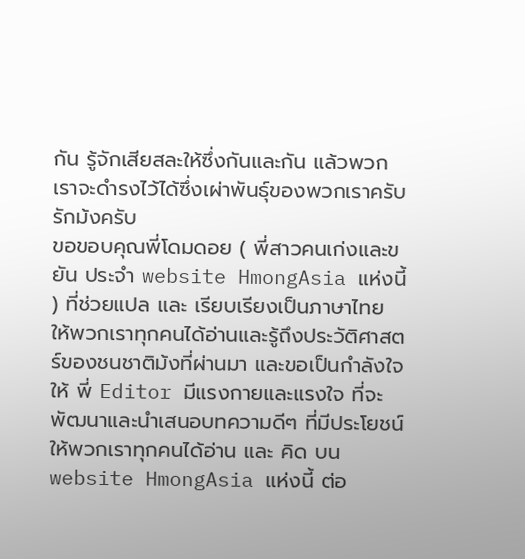กัน รู้จักเสียสละให้ซึ่งกันและกัน แล้วพวกเราจะดำรงไว้ได้ซึ่งเผ่าพันธุ์ของพวกเราครับ รักม้งครับ
ขอขอบคุณพี่โดมดอย ( พี่สาวคนเก่งและขยัน ประจำ website HmongAsia แห่งนี้ ) ที่ช่วยแปล และ เรียบเรียงเป็นภาษาไทย ให้พวกเราทุกคนได้อ่านและรู้ถึงประวัติศาสตร์ของชนชาติม้งที่ผ่านมา และขอเป็นกำลังใจให้ พี่ Editor มีแรงกายและแรงใจ ที่จะพัฒนาและนำเสนอบทความดีๆ ที่มีประโยชน์ให้พวกเราทุกคนได้อ่าน และ คิด บน website HmongAsia แห่งนี้ ต่อ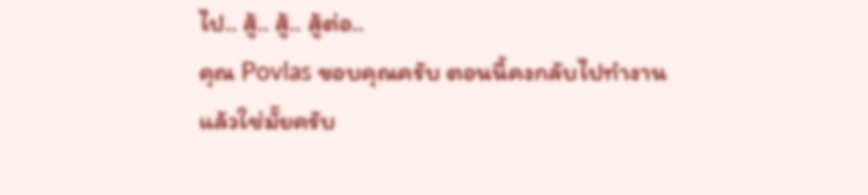ไป.. สู้.. สู้.. สู้ต่อ..
คุณ Povlas ขอบคุณครับ ตอนนี้คงกลับไปทำงานแล้วใช่มั๊ยครับ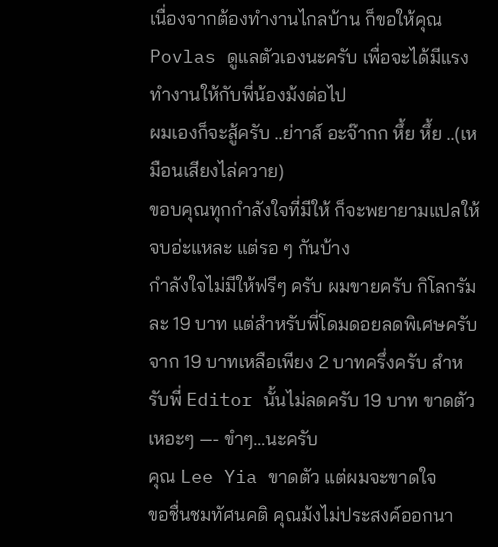เนื่องจากต้องทำงานไกลบ้าน ก็ขอให้คุณ Povlas ดูแลตัวเองนะครับ เพื่อจะได้มีแรงทำงานให้กับพี่น้องม้งต่อไป
ผมเองก็จะสู้ครับ ..ย่าาส์ อะจ๊ากก หึ้ย หึ้ย ..(เหมือนเสียงไล่ควาย)
ขอบคุณทุกกำลังใจที่มีให้ ก็จะพยายามแปลให้จบอ่ะแหละ แต่รอ ๆ กันบ้าง
กำลังใจไม่มีให้ฟรีๆ ครับ ผมขายครับ กิโลกรัมละ 19 บาท แต่สำหรับพี่โดมดอยลดพิเศษครับ จาก 19 บาทเหลือเพียง 2 บาทครึ่งครับ สำหรับพี่ Editor นั้นไม่ลดครับ 19 บาท ขาดตัว
เหอะๆ —- ขำๆ…นะครับ
คุณ Lee Yia ขาดตัว แต่ผมจะขาดใจ
ขอชื่นชมทัศนคติ คุณม้งไม่ประสงค์ออกนา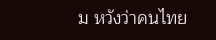ม หวังว่าคนไทย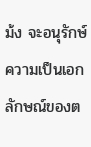ม้ง จะอนุรักษ์ความเป็นเอกลักษณ์ของต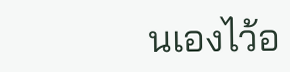นเองไว้อ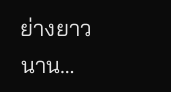ย่างยาวนาน…